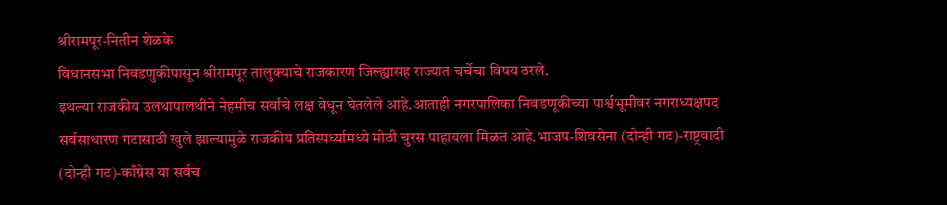श्रीरामपूर-नितीन शेळके
विधानसभा निवडणुकीपासून श्रीरामपूर तालुक्याचे राजकारण जिल्ह्यासह राज्यात चर्चेचा विषय ठरले.
इथल्या राजकीय उलथापालथीने नेहमीच सर्वांचे लक्ष वेधून घेतलेले आहे.आताही नगरपालिका निवडणूकीच्या पार्श्वभूमीवर नगराध्यक्षपद सर्वसाधारण गटासाठी खुले झाल्यामुळे राजकीय प्रतिस्पर्ध्यामध्ये मोठी चुरस पाहायला मिळत आहे.भाजप-शिवसेना (दोन्ही गट)-राष्ट्रवादी (दोन्ही गट)-काँग्रेस या सर्वच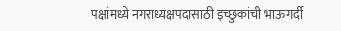पक्षांमध्ये नगराध्यक्षपदासाठी इच्छुकांची भाऊगर्दी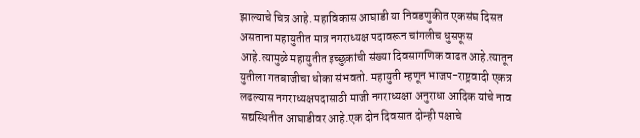झाल्याचे चित्र आहे. महाविकास आघाडी या निवडणुकीत एकसंघ दिसत असताना महायुतीत मात्र नगराध्यक्ष पदावरून चांगलीच धुसफूस आहे.त्यामुळे महायुतीत इच्छुकांची संख्या दिवसागणिक वाढत आहे.त्यातून युतीला गतबाजीचा धोका संभवतो. महायुती म्हणून भाजप-राष्ट्रवादी एकत्र लढल्यास नगराध्यक्षपदासाठी माजी नगराध्यक्षा अनुराधा आदिक यांचे नाव सद्यस्थितीत आघाडीवर आहे.एक दोन दिवसात दोन्ही पक्षाचे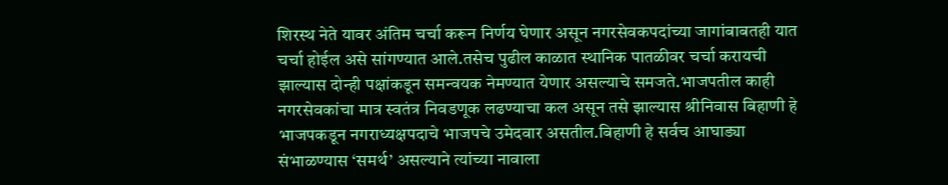शिरस्थ नेते यावर अंतिम चर्चा करून निर्णय घेणार असून नगरसेवकपदांच्या जागांबाबतही यात चर्चा होईल असे सांगण्यात आले.तसेच पुढील काळात स्थानिक पातळीवर चर्चा करायची झाल्यास दोन्ही पक्षांकडून समन्वयक नेमण्यात येणार असल्याचे समजते.भाजपतील काही नगरसेवकांचा मात्र स्वतंत्र निवडणूक लढण्याचा कल असून तसे झाल्यास श्रीनिवास बिहाणी हे भाजपकडून नगराध्यक्षपदाचे भाजपचे उमेदवार असतील.बिहाणी हे सर्वच आघाड्या संभाळण्यास ‘समर्थ’ असल्याने त्यांच्या नावाला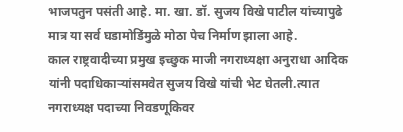भाजपतुन पसंती आहे. मा. खा. डॉ. सुजय विखे पाटील यांच्यापुढे मात्र या सर्व घडामोडिंमुळे मोठा पेच निर्माण झाला आहे.
काल राष्ट्रवादीच्या प्रमुख इच्छुक माजी नगराध्यक्षा अनुराधा आदिक यांनी पदाधिकाऱ्यांसमवेत सुजय विखे यांची भेट घेतली.त्यात नगराध्यक्ष पदाच्या निवडणूकिवर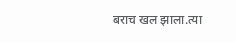बराच खल झाला.त्या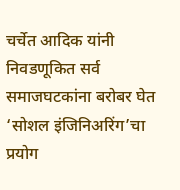चर्चेत आदिक यांनी निवडणूकित सर्व समाजघटकांना बरोबर घेत ‘सोशल इंजिनिअरिंग’चा प्रयोग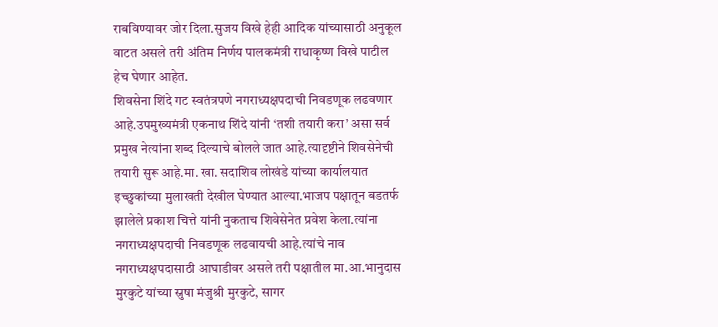राबविण्यावर जोर दिला.सुजय विखे हेही आदिक यांच्यासाठी अनुकूल वाटत असले तरी अंतिम निर्णय पालकमंत्री राधाकृष्ण विखे पाटील हेच घेणार आहेत.
शिवसेना शिंदे गट स्वतंत्रपणे नगराध्यक्षपदाची निवडणूक लढवणार आहे.उपमुख्यमंत्री एकनाथ शिंदे यांनी ‘तशी तयारी करा’ असा सर्व प्रमुख नेत्यांना शब्द दिल्याचे बोलले जात आहे.त्यादृष्टीने शिवसेनेची तयारी सुरू आहे.मा. खा. सदाशिव लोखंडे यांच्या कार्यालयात इच्छुकांच्या मुलाखती देखील घेण्यात आल्या.भाजप पक्षातून बडतर्फ झालेले प्रकाश चित्ते यांनी नुकताच शिवेसेनेत प्रवेश केला.त्यांना नगराध्यक्षपदाची निवडणूक लढवायची आहे.त्यांचे नाव नगराध्यक्षपदासाठी आघाडीवर असले तरी पक्षातील मा.आ.भानुदास मुरकुटे यांच्या स्नुषा मंजुश्री मुरकुटे, सागर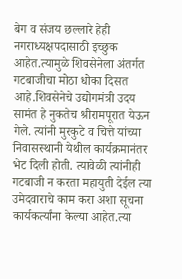बेग व संजय छल्लारे हेही नगराध्यक्षपदासाठी इच्छुक आहेत.त्यामुळे शिवसेनेला अंतर्गत गटबाजीचा मोठा धोका दिसत आहे.शिवसेनेचे उद्योगमंत्री उदय सामंत हे नुकतेच श्रीरामपूरात येऊन गेले. त्यांनी मुरकुटे व चित्ते यांच्या निवासस्थानी येथील कार्यक्रमानंतर भेट दिली होती. त्यावेळी त्यांनीही गटबाजी न करता महायुती देईल त्या उमेदवाराचे काम करा अशा सूचना कार्यकर्त्यांना केल्या आहेत.त्या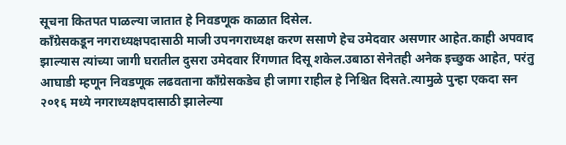सूचना कितपत पाळल्या जातात हे निवडणूक काळात दिसेल.
काँग्रेसकडून नगराध्यक्षपदासाठी माजी उपनगराध्यक्ष करण ससाणे हेच उमेदवार असणार आहेत.काही अपवाद झाल्यास त्यांच्या जागी घरातील दुसरा उमेदवार रिंगणात दिसू शकेल.उबाठा सेनेतही अनेक इच्छुक आहेत, परंतु आघाडी म्हणून निवडणूक लढवताना काँग्रेसकडेच ही जागा राहील हे निश्चित दिसते.त्यामुळे पुन्हा एकदा सन २०१६ मध्ये नगराध्यक्षपदासाठी झालेल्या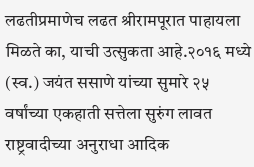लढतीप्रमाणेच लढत श्रीरामपूरात पाहायला मिळते का, याची उत्सुकता आहे.२०१६ मध्ये (स्व.) जयंत ससाणे यांच्या सुमारे २५ वर्षांच्या एकहाती सत्तेला सुरुंग लावत राष्ट्रवादीच्या अनुराधा आदिक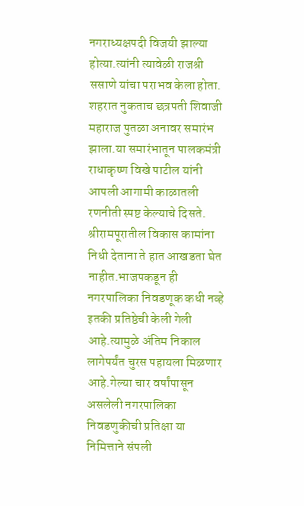नगराध्यक्षपदी विजयी झाल्या होत्या.त्यांनी त्यावेळी राजश्री ससाणे यांचा पराभव केला होता. शहरात नुकताच छत्रपती शिवाजी महाराज पुतळा अनावर समारंभ झाला.या समारंभातून पालकमंत्री राधाकृष्ण विखे पाटील यांनी आपली आगामी काळातली रणनीती स्पष्ट केल्याचे दिसते. श्रीरामपूरातील विकास कामांना निधी देताना ते हात आखडता घेत नाहीत.भाजपकडून ही नगरपालिका निवडणूक कधी नव्हे इतकी प्रतिष्ठेची केली गेली आहे.त्यामुळे अंतिम निकाल लागेपर्यंत चुरस पहायला मिळणार आहे.गेल्या चार वर्षांपासून असलेली नगरपालिका निवडणुकीची प्रतिक्षा या निमित्ताने संपली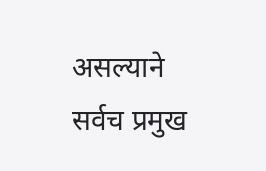असल्याने सर्वच प्रमुख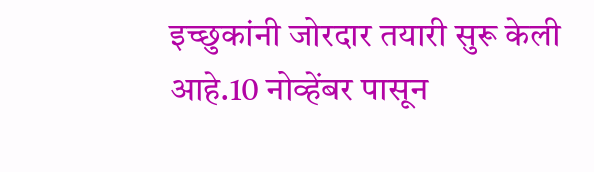इच्छुकांनी जोरदार तयारी सुरू केली आहे.10 नोव्हेंबर पासून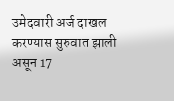उमेदवारी अर्ज दाखल करण्यास सुरुवात झाली असून 17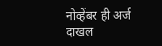नोव्हेंबर ही अर्ज दाखल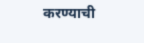करण्याची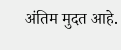अंतिम मुदत आहे.